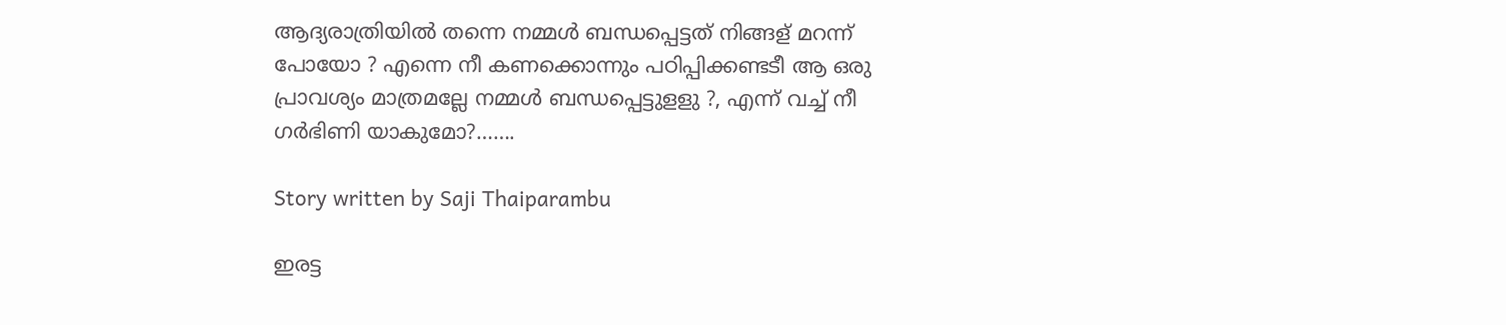ആദ്യരാത്രിയിൽ തന്നെ നമ്മൾ ബന്ധപ്പെട്ടത് നിങ്ങള് മറന്ന് പോയോ ? എന്നെ നീ കണക്കൊന്നും പഠിപ്പിക്കണ്ടടീ ആ ഒരു പ്രാവശ്യം മാത്രമല്ലേ നമ്മൾ ബന്ധപ്പെട്ടുളളു ?, എന്ന് വച്ച് നീ ഗർഭിണി യാകുമോ?…….

Story written by Saji Thaiparambu

ഇരട്ട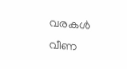വരകൾ വീണ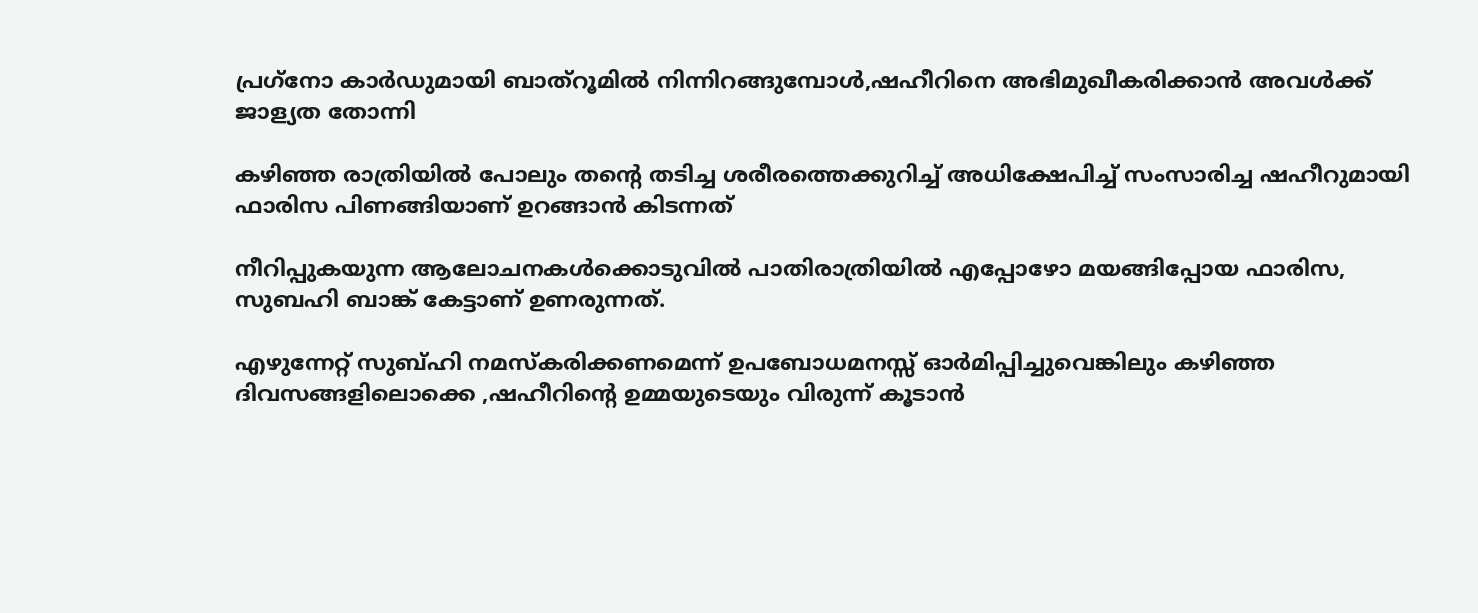പ്രഗ്‌നോ കാർഡുമായി ബാത്റൂമിൽ നിന്നിറങ്ങുമ്പോൾ,ഷഹീറിനെ അഭിമുഖീകരിക്കാൻ അവൾക്ക് ജാള്യത തോന്നി

കഴിഞ്ഞ രാത്രിയിൽ പോലും തൻ്റെ തടിച്ച ശരീരത്തെക്കുറിച്ച് അധിക്ഷേപിച്ച് സംസാരിച്ച ഷഹീറുമായി ഫാരിസ പിണങ്ങിയാണ് ഉറങ്ങാൻ കിടന്നത്

നീറിപ്പുകയുന്ന ആലോചനകൾക്കൊടുവിൽ പാതിരാത്രിയിൽ എപ്പോഴോ മയങ്ങിപ്പോയ ഫാരിസ, സുബഹി ബാങ്ക് കേട്ടാണ് ഉണരുന്നത്.

എഴുന്നേറ്റ് സുബ്ഹി നമസ്കരിക്കണമെന്ന് ഉപബോധമനസ്സ് ഓർമിപ്പിച്ചുവെങ്കിലും കഴിഞ്ഞ ദിവസങ്ങളിലൊക്കെ ,ഷഹീറിന്റെ ഉമ്മയുടെയും വിരുന്ന് കൂടാൻ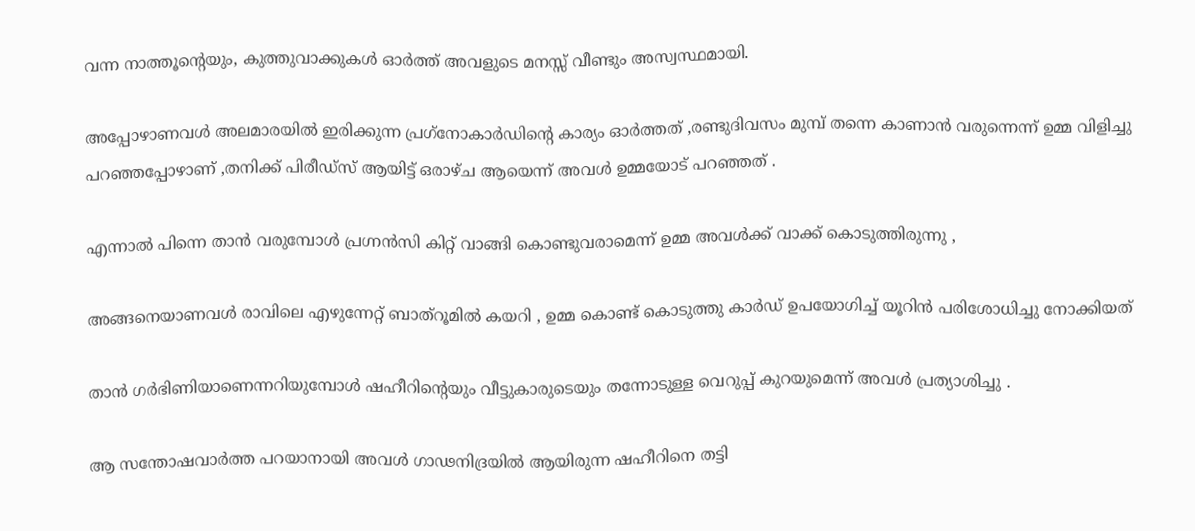വന്ന നാത്തൂൻ്റെയും, കുത്തുവാക്കുകൾ ഓർത്ത് അവളുടെ മനസ്സ് വീണ്ടും അസ്വസ്ഥമായി.

അപ്പോഴാണവൾ അലമാരയിൽ ഇരിക്കുന്ന പ്രഗ്‌നോകാർഡിന്റെ കാര്യം ഓർത്തത് ,രണ്ടുദിവസം മുമ്പ് തന്നെ കാണാൻ വരുന്നെന്ന് ഉമ്മ വിളിച്ചു പറഞ്ഞപ്പോഴാണ് ,തനിക്ക് പിരീഡ്സ് ആയിട്ട് ഒരാഴ്ച ആയെന്ന് അവൾ ഉമ്മയോട് പറഞ്ഞത് .

എന്നാൽ പിന്നെ താൻ വരുമ്പോൾ പ്രഗ്നൻസി കിറ്റ് വാങ്ങി കൊണ്ടുവരാമെന്ന് ഉമ്മ അവൾക്ക് വാക്ക് കൊടുത്തിരുന്നു ,

അങ്ങനെയാണവൾ രാവിലെ എഴുന്നേറ്റ് ബാത്റൂമിൽ കയറി , ഉമ്മ കൊണ്ട് കൊടുത്തു കാർഡ് ഉപയോഗിച്ച് യൂറിൻ പരിശോധിച്ചു നോക്കിയത്

താൻ ഗർഭിണിയാണെന്നറിയുമ്പോൾ ഷഹീറിന്റെയും വീട്ടുകാരുടെയും തന്നോടുള്ള വെറുപ്പ് കുറയുമെന്ന് അവൾ പ്രത്യാശിച്ചു .

ആ സന്തോഷവാർത്ത പറയാനായി അവൾ ഗാഢനിദ്രയിൽ ആയിരുന്ന ഷഹീറിനെ തട്ടി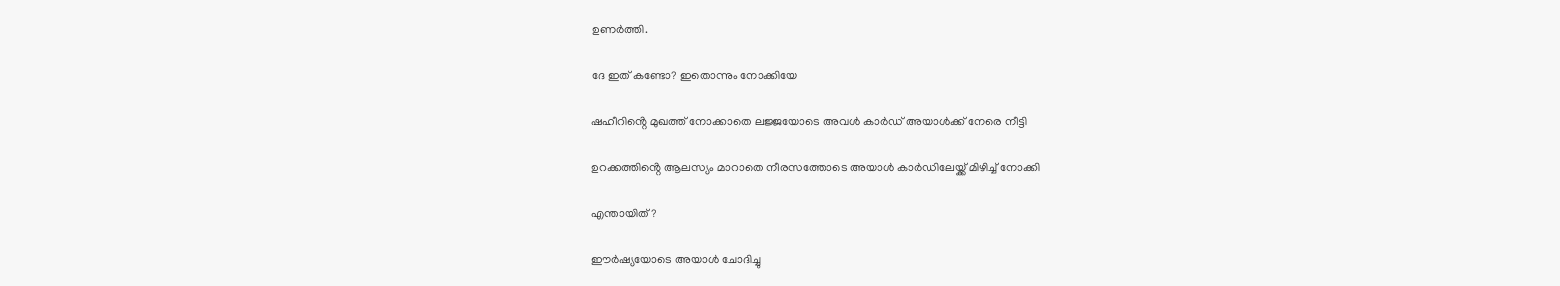ഉണർത്തി.

ദേ ഇത് കണ്ടോ? ഇതൊന്നും നോക്കിയേ

ഷഹീറിൻ്റെ മുഖത്ത് നോക്കാതെ ലജ്ജയോടെ അവൾ കാർഡ് അയാൾക്ക് നേരെ നീട്ടി

ഉറക്കത്തിൻ്റെ ആലസ്യം മാറാതെ നീരസത്തോടെ അയാൾ കാർഡിലേയ്ക്ക് മിഴിച്ച് നോക്കി

എന്തായിത് ?

ഈർഷ്യയോടെ അയാൾ ചോദിച്ചു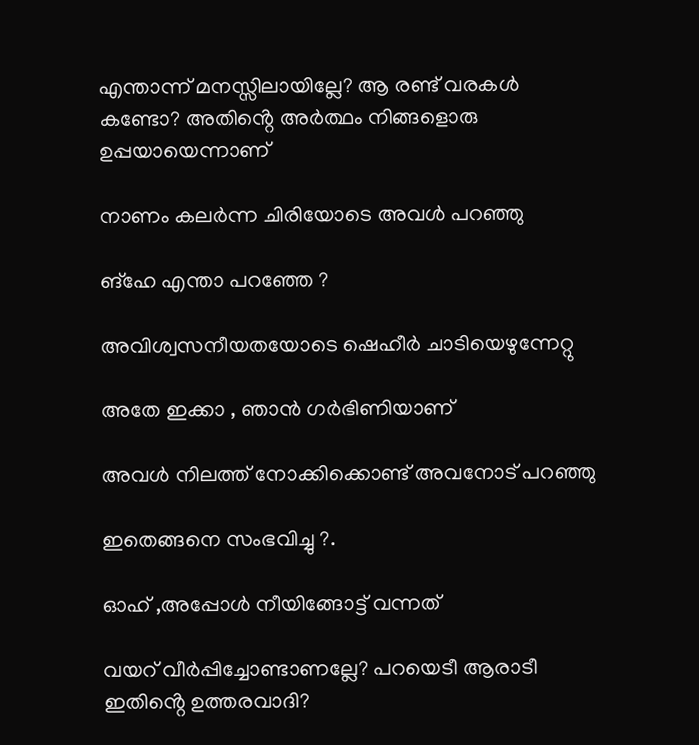എന്താന്ന് മനസ്സിലായില്ലേ? ആ രണ്ട് വരകൾ കണ്ടോ? അതിൻ്റെ അർത്ഥം നിങ്ങളൊരു ഉപ്പയായെന്നാണ്

നാണം കലർന്ന ചിരിയോടെ അവൾ പറഞ്ഞു

ങ്‌ഹേ എന്താ പറഞ്ഞേ ?

അവിശ്വസനീയതയോടെ ഷെഹീർ ചാടിയെഴുന്നേറ്റു

അതേ ഇക്കാ , ഞാൻ ഗർഭിണിയാണ്

അവൾ നിലത്ത് നോക്കിക്കൊണ്ട് അവനോട് പറഞ്ഞു

ഇതെങ്ങനെ സംഭവിച്ചു ?.

ഓഹ് ,അപ്പോൾ നീയിങ്ങോട്ട് വന്നത്

വയറ് വീർപ്പിച്ചോണ്ടാണല്ലേ? പറയെടീ ആരാടീ ഇതിൻ്റെ ഉത്തരവാദി?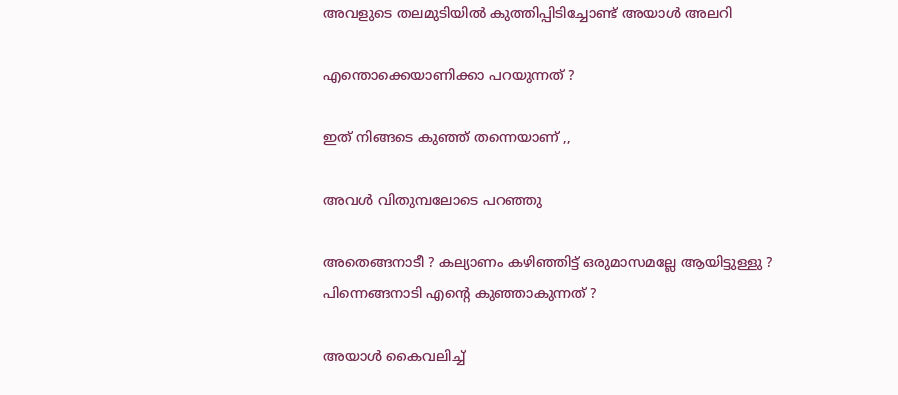അവളുടെ തലമുടിയിൽ കുത്തിപ്പിടിച്ചോണ്ട് അയാൾ അലറി

എന്തൊക്കെയാണിക്കാ പറയുന്നത് ?

ഇത് നിങ്ങടെ കുഞ്ഞ് തന്നെയാണ് ,,

അവൾ വിതുമ്പലോടെ പറഞ്ഞു

അതെങ്ങനാടീ ? കല്യാണം കഴിഞ്ഞിട്ട് ഒരുമാസമല്ലേ ആയിട്ടുള്ളു ? പിന്നെങ്ങനാടി എൻ്റെ കുഞ്ഞാകുന്നത് ?

അയാൾ കൈവലിച്ച്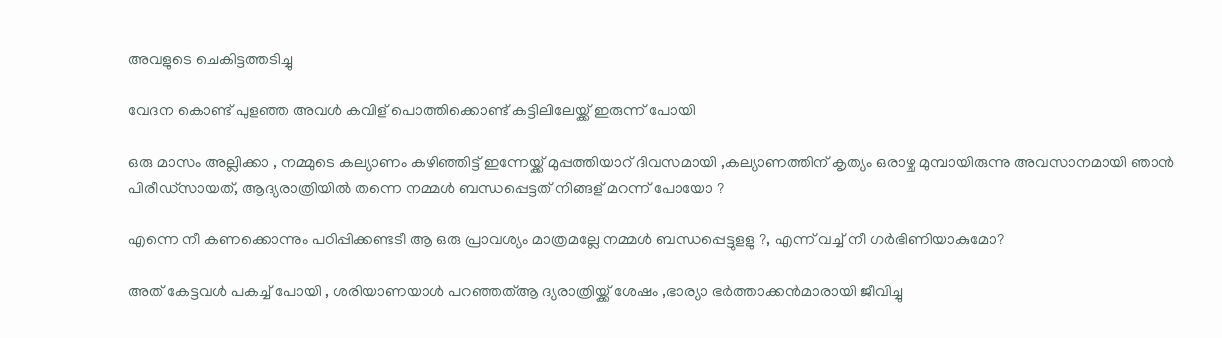അവളുടെ ചെകിട്ടത്തടിച്ചു

വേദന കൊണ്ട് പുളഞ്ഞ അവൾ കവിള് പൊത്തിക്കൊണ്ട് കട്ടിലിലേയ്ക്ക് ഇരുന്ന് പോയി

ഒരു മാസം അല്ലിക്കാ , നമ്മുടെ കല്യാണം കഴിഞ്ഞിട്ട് ഇന്നേയ്ക്ക് മുപ്പത്തിയാറ് ദിവസമായി ,കല്യാണത്തിന് കൃത്യം ഒരാഴ്ച മുമ്പായിരുന്നു അവസാനമായി ഞാൻ പിരീഡ്സായത്, ആദ്യരാത്രിയിൽ തന്നെ നമ്മൾ ബന്ധപ്പെട്ടത് നിങ്ങള് മറന്ന് പോയോ ?

എന്നെ നീ കണക്കൊന്നും പഠിപ്പിക്കണ്ടടീ ആ ഒരു പ്രാവശ്യം മാത്രമല്ലേ നമ്മൾ ബന്ധപ്പെട്ടുളളു ?, എന്ന് വച്ച് നീ ഗർഭിണിയാകുമോ?

അത് കേട്ടവൾ പകച്ച് പോയി , ശരിയാണയാൾ പറഞ്ഞത്ആ ദ്യരാത്രിയ്ക്ക് ശേഷം ,ഭാര്യാ ഭർത്താക്കൻമാരായി ജീവിച്ചു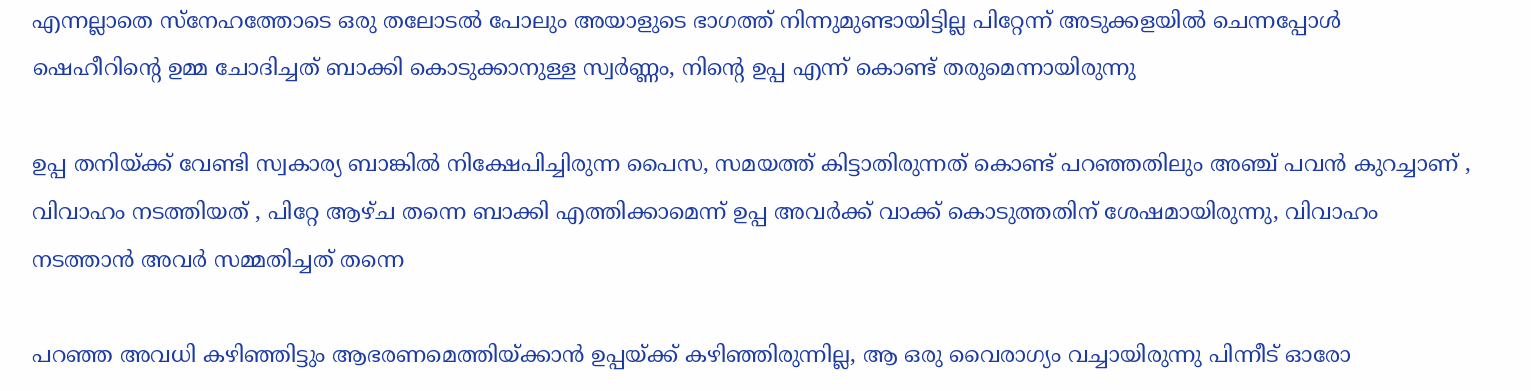എന്നല്ലാതെ സ്‌നേഹത്തോടെ ഒരു തലോടൽ പോലും അയാളുടെ ഭാഗത്ത് നിന്നുമുണ്ടായിട്ടില്ല പിറ്റേന്ന് അടുക്കളയിൽ ചെന്നപ്പോൾ ഷെഹീറിൻ്റെ ഉമ്മ ചോദിച്ചത് ബാക്കി കൊടുക്കാനുള്ള സ്വർണ്ണം, നിൻ്റെ ഉപ്പ എന്ന് കൊണ്ട് തരുമെന്നായിരുന്നു

ഉപ്പ തനിയ്ക്ക് വേണ്ടി സ്വകാര്യ ബാങ്കിൽ നിക്ഷേപിച്ചിരുന്ന പൈസ, സമയത്ത് കിട്ടാതിരുന്നത് കൊണ്ട് പറഞ്ഞതിലും അഞ്ച് പവൻ കുറച്ചാണ് , വിവാഹം നടത്തിയത് , പിറ്റേ ആഴ്ച തന്നെ ബാക്കി എത്തിക്കാമെന്ന് ഉപ്പ അവർക്ക് വാക്ക് കൊടുത്തതിന് ശേഷമായിരുന്നു, വിവാഹം നടത്താൻ അവർ സമ്മതിച്ചത് തന്നെ

പറഞ്ഞ അവധി കഴിഞ്ഞിട്ടും ആഭരണമെത്തിയ്ക്കാൻ ഉപ്പയ്ക്ക് കഴിഞ്ഞിരുന്നില്ല, ആ ഒരു വൈരാഗ്യം വച്ചായിരുന്നു പിന്നീട് ഓരോ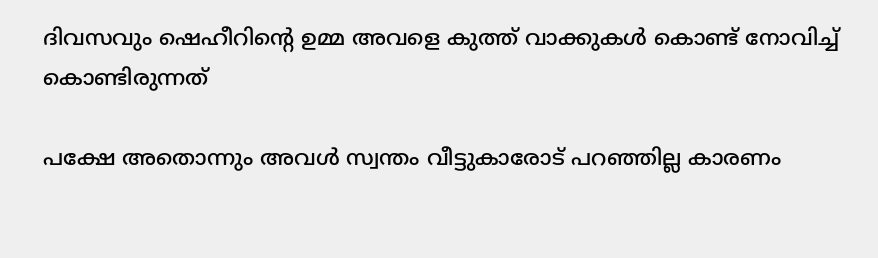ദിവസവും ഷെഹീറിൻ്റെ ഉമ്മ അവളെ കുത്ത് വാക്കുകൾ കൊണ്ട് നോവിച്ച് കൊണ്ടിരുന്നത്

പക്ഷേ അതൊന്നും അവൾ സ്വന്തം വീട്ടുകാരോട് പറഞ്ഞില്ല കാരണം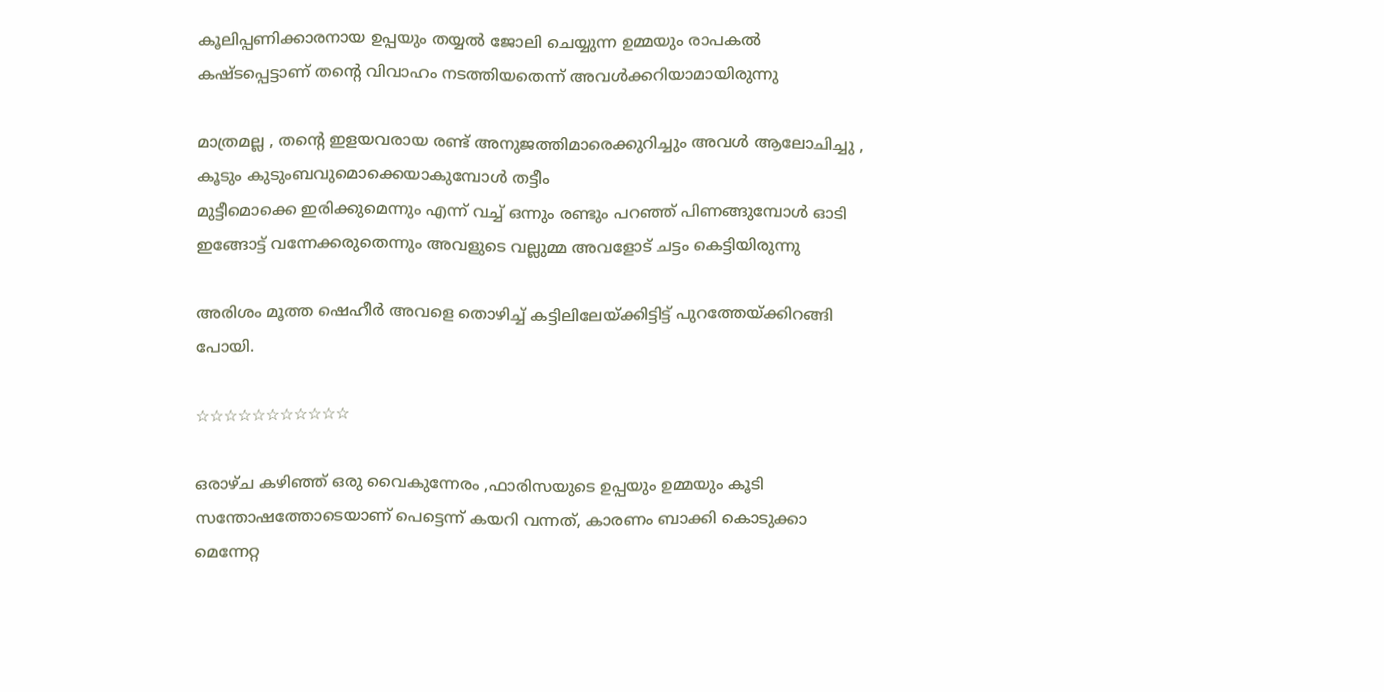കൂലിപ്പണിക്കാരനായ ഉപ്പയും തയ്യൽ ജോലി ചെയ്യുന്ന ഉമ്മയും രാപകൽ കഷ്ടപ്പെട്ടാണ് തൻ്റെ വിവാഹം നടത്തിയതെന്ന് അവൾക്കറിയാമായിരുന്നു

മാത്രമല്ല , തൻ്റെ ഇളയവരായ രണ്ട് അനുജത്തിമാരെക്കുറിച്ചും അവൾ ആലോചിച്ചു , കൂടും കുടുംബവുമൊക്കെയാകുമ്പോൾ തട്ടീം
മുട്ടീമൊക്കെ ഇരിക്കുമെന്നും എന്ന് വച്ച് ഒന്നും രണ്ടും പറഞ്ഞ് പിണങ്ങുമ്പോൾ ഓടി ഇങ്ങോട്ട് വന്നേക്കരുതെന്നും അവളുടെ വല്ലുമ്മ അവളോട് ചട്ടം കെട്ടിയിരുന്നു

അരിശം മൂത്ത ഷെഹീർ അവളെ തൊഴിച്ച് കട്ടിലിലേയ്ക്കിട്ടിട്ട് പുറത്തേയ്ക്കിറങ്ങി പോയി.

☆☆☆☆☆☆☆☆☆☆☆

ഒരാഴ്ച കഴിഞ്ഞ് ഒരു വൈകുന്നേരം ,ഫാരിസയുടെ ഉപ്പയും ഉമ്മയും കൂടി സന്തോഷത്തോടെയാണ് പെട്ടെന്ന് കയറി വന്നത്, കാരണം ബാക്കി കൊടുക്കാ മെന്നേറ്റ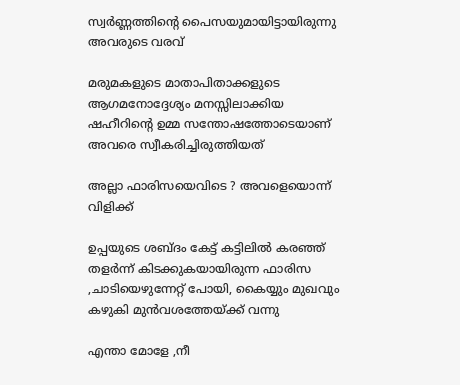സ്വർണ്ണത്തിൻ്റെ പൈസയുമായിട്ടായിരുന്നു അവരുടെ വരവ്

മരുമകളുടെ മാതാപിതാക്കളുടെ ആഗമനോദ്ദേശ്യം മനസ്സിലാക്കിയ ഷഹീറിൻ്റെ ഉമ്മ സന്തോഷത്തോടെയാണ് അവരെ സ്വീകരിച്ചിരുത്തിയത്

അല്ലാ ഫാരിസയെവിടെ ? അവളെയൊന്ന് വിളിക്ക്

ഉപ്പയുടെ ശബ്ദം കേട്ട് കട്ടിലിൽ കരഞ്ഞ് തളർന്ന് കിടക്കുകയായിരുന്ന ഫാരിസ ,ചാടിയെഴുന്നേറ്റ് പോയി, കൈയ്യും മുഖവും കഴുകി മുൻവശത്തേയ്ക്ക് വന്നു

എന്താ മോളേ ,നീ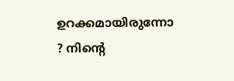ഉറക്കമായിരുന്നോ ? നിൻ്റെ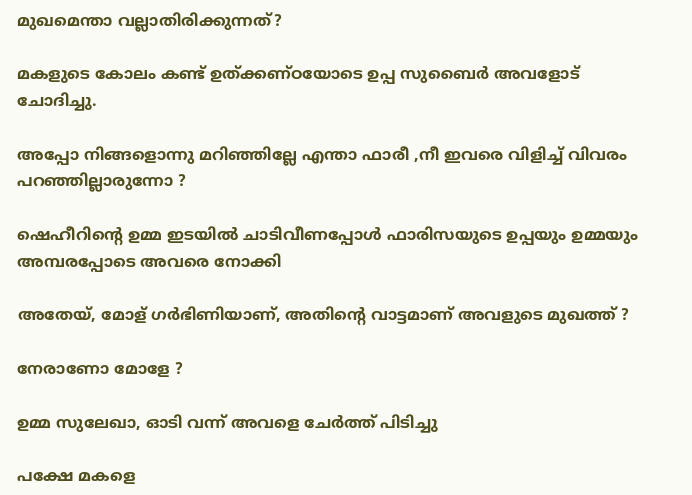മുഖമെന്താ വല്ലാതിരിക്കുന്നത്?

മകളുടെ കോലം കണ്ട് ഉത്‌ക്കണ്ഠയോടെ ഉപ്പ സുബൈർ അവളോട് ചോദിച്ചു.

അപ്പോ നിങ്ങളൊന്നു മറിഞ്ഞില്ലേ എന്താ ഫാരീ ,നീ ഇവരെ വിളിച്ച് വിവരം പറഞ്ഞില്ലാരുന്നോ ?

ഷെഹീറിൻ്റെ ഉമ്മ ഇടയിൽ ചാടിവീണപ്പോൾ ഫാരിസയുടെ ഉപ്പയും ഉമ്മയും അമ്പരപ്പോടെ അവരെ നോക്കി

അതേയ്, മോള് ഗർഭിണിയാണ്, അതിൻ്റെ വാട്ടമാണ് അവളുടെ മുഖത്ത് ?

നേരാണോ മോളേ ?

ഉമ്മ സുലേഖാ, ഓടി വന്ന് അവളെ ചേർത്ത് പിടിച്ചു

പക്ഷേ മകളെ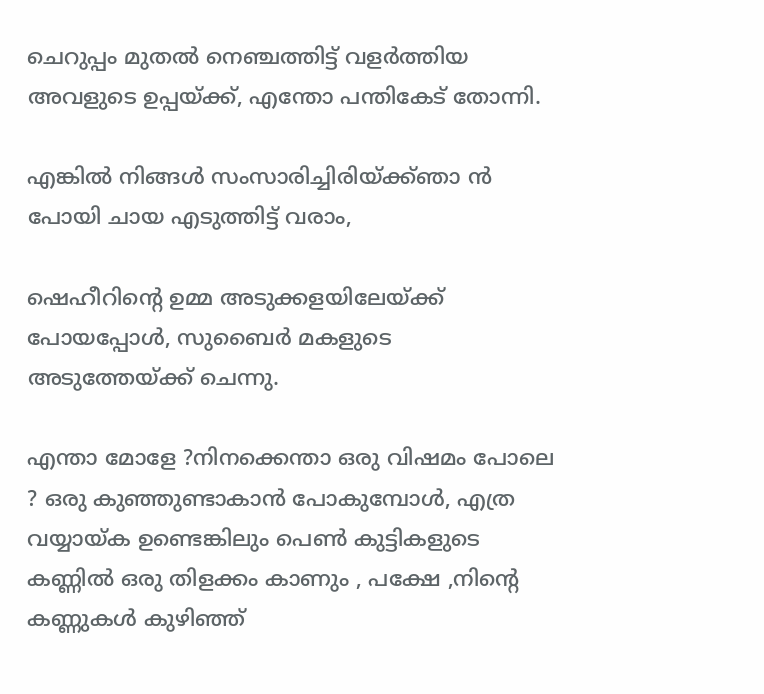ചെറുപ്പം മുതൽ നെഞ്ചത്തിട്ട് വളർത്തിയ അവളുടെ ഉപ്പയ്ക്ക്, എന്തോ പന്തികേട് തോന്നി.

എങ്കിൽ നിങ്ങൾ സംസാരിച്ചിരിയ്ക്ക്ഞാ ൻ പോയി ചായ എടുത്തിട്ട് വരാം,

ഷെഹീറിൻ്റെ ഉമ്മ അടുക്കളയിലേയ്ക്ക് പോയപ്പോൾ, സുബൈർ മകളുടെ അടുത്തേയ്ക്ക് ചെന്നു.

എന്താ മോളേ ?നിനക്കെന്താ ഒരു വിഷമം പോലെ ? ഒരു കുഞ്ഞുണ്ടാകാൻ പോകുമ്പോൾ, എത്ര വയ്യായ്ക ഉണ്ടെങ്കിലും പെൺ കുട്ടികളുടെ കണ്ണിൽ ഒരു തിളക്കം കാണും , പക്ഷേ ,നിൻ്റെ കണ്ണുകൾ കുഴിഞ്ഞ്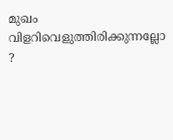മുഖം വിളറിവെളുത്തിരിക്കുന്നല്ലോ ?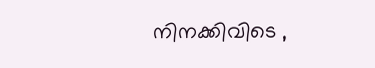നിനക്കിവിടെ ,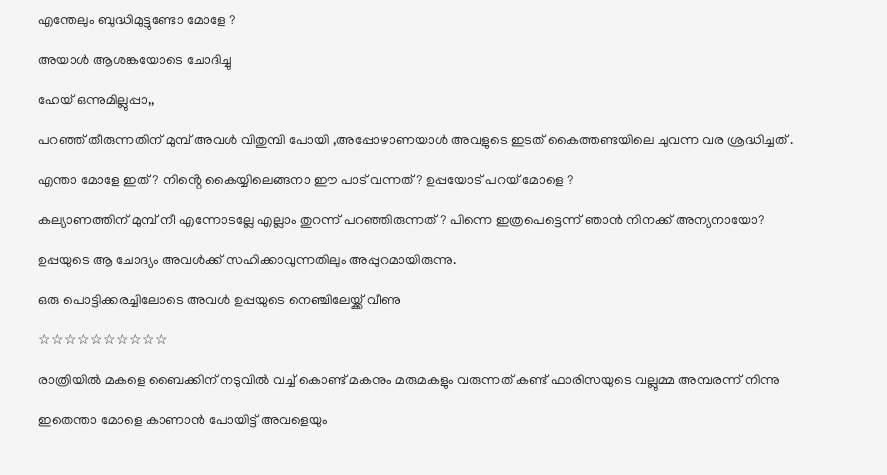എന്തേലും ബുദ്ധിമുട്ടുണ്ടോ മോളേ ?

അയാൾ ആശങ്കയോടെ ചോദിച്ചു

ഹേയ് ഒന്നുമില്ലുപ്പാ,,

പറഞ്ഞ് തീരുന്നതിന് മുമ്പ് അവൾ വിതുമ്പി പോയി ,അപ്പോഴാണയാൾ അവളുടെ ഇടത് കൈത്തണ്ടയിലെ ചുവന്ന വര ശ്രദ്ധിച്ചത് .

എന്താ മോളേ ഇത് ? നിൻ്റെ കൈയ്യിലെങ്ങനാ ഈ പാട് വന്നത്? ഉപ്പയോട് പറയ് മോളെ ?

കല്യാണത്തിന് മുമ്പ് നീ എന്നോടല്ലേ എല്ലാം തുറന്ന് പറഞ്ഞിരുന്നത് ? പിന്നെ ഇത്രപെട്ടെന്ന് ഞാൻ നിനക്ക് അന്യനായോ?

ഉപ്പയുടെ ആ ചോദ്യം അവൾക്ക് സഹിക്കാവുന്നതിലും അപ്പുറമായിരുന്നു.

ഒരു പൊട്ടിക്കരച്ചിലോടെ അവൾ ഉപ്പയുടെ നെഞ്ചിലേയ്ക്ക് വീണു

☆☆☆☆☆☆☆☆☆☆

രാത്രിയിൽ മകളെ ബൈക്കിന് നടുവിൽ വച്ച് കൊണ്ട് മകനും മരുമകളും വരുന്നത് കണ്ട് ഫാരിസയുടെ വല്ലുമ്മ അമ്പരന്ന് നിന്നു

ഇതെന്താ മോളെ കാണാൻ പോയിട്ട് അവളെയും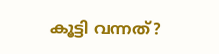കൂട്ടി വന്നത്?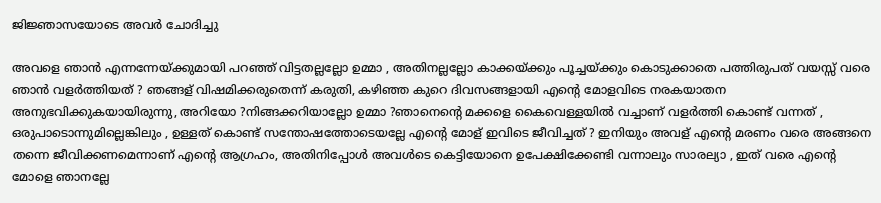ജിജ്ഞാസയോടെ അവർ ചോദിച്ചു

അവളെ ഞാൻ എന്നന്നേയ്ക്കുമായി പറഞ്ഞ് വിട്ടതല്ലല്ലോ ഉമ്മാ , അതിനല്ലല്ലോ കാക്കയ്ക്കും പൂച്ചയ്ക്കും കൊടുക്കാതെ പത്തിരുപത് വയസ്സ് വരെ ഞാൻ വളർത്തിയത് ? ഞങ്ങള് വിഷമിക്കരുതെന്ന് കരുതി, കഴിഞ്ഞ കുറെ ദിവസങ്ങളായി എൻ്റെ മോളവിടെ നരകയാതന അനുഭവിക്കുകയായിരുന്നു, അറിയോ ?നിങ്ങക്കറിയാല്ലോ ഉമ്മാ ?ഞാനെൻ്റെ മക്കളെ കൈവെള്ളയിൽ വച്ചാണ് വളർത്തി കൊണ്ട് വന്നത് , ഒരുപാടൊന്നുമില്ലെങ്കിലും , ഉള്ളത് കൊണ്ട് സന്തോഷത്തോടെയല്ലേ എൻ്റെ മോള് ഇവിടെ ജീവിച്ചത് ? ഇനിയും അവള് എൻ്റെ മരണം വരെ അങ്ങനെ തന്നെ ജീവിക്കണമെന്നാണ് എൻ്റെ ആഗ്രഹം, അതിനിപ്പോൾ അവൾടെ കെട്ടിയോനെ ഉപേക്ഷിക്കേണ്ടി വന്നാലും സാരല്യാ , ഇത് വരെ എൻ്റെ മോളെ ഞാനല്ലേ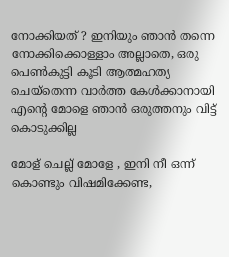നോക്കിയത് ? ഇനിയും ഞാൻ തന്നെ നോക്കിക്കൊള്ളാം അല്ലാതെ, ഒരു പെൺകുട്ടി കൂടി ആത്മഹത്യ ചെയ്തെന്ന വാർത്ത കേൾക്കാനായി എൻ്റെ മോളെ ഞാൻ ഒരുത്തനും വിട്ട് കൊടുക്കില്ല

മോള് ചെല്ല് മോളേ , ഇനി നീ ഒന്ന് കൊണ്ടും വിഷമിക്കേണ്ട,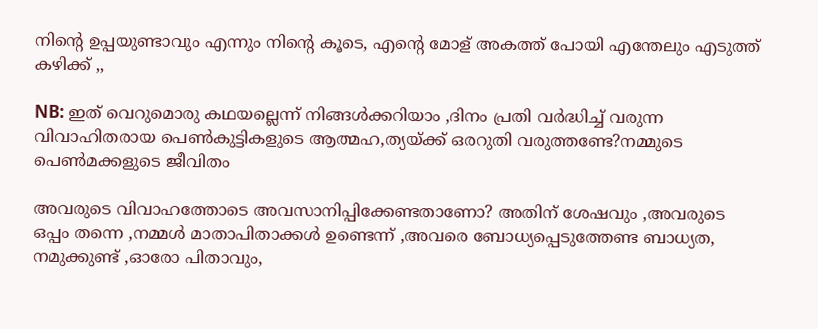നിൻ്റെ ഉപ്പയുണ്ടാവും എന്നും നിൻ്റെ കൂടെ, എൻ്റെ മോള് അകത്ത് പോയി എന്തേലും എടുത്ത് കഴിക്ക് ,,

NB: ഇത് വെറുമൊരു കഥയല്ലെന്ന് നിങ്ങൾക്കറിയാം ,ദിനം പ്രതി വർദ്ധിച്ച് വരുന്ന വിവാഹിതരായ പെൺകുട്ടികളുടെ ആത്മഹ,ത്യയ്ക്ക് ഒരറുതി വരുത്തണ്ടേ?നമ്മുടെ പെൺമക്കളുടെ ജീവിതം

അവരുടെ വിവാഹത്തോടെ അവസാനിപ്പിക്കേണ്ടതാണോ? അതിന് ശേഷവും ,അവരുടെ ഒപ്പം തന്നെ ,നമ്മൾ മാതാപിതാക്കൾ ഉണ്ടെന്ന് ,അവരെ ബോധ്യപ്പെടുത്തേണ്ട ബാധ്യത, നമുക്കുണ്ട് ,ഓരോ പിതാവും,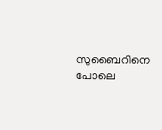സുബൈറിനെ പോലെ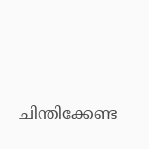ചിന്തിക്കേണ്ട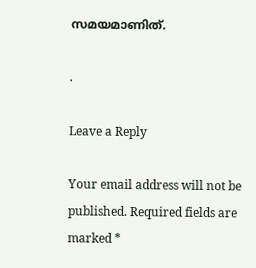സമയമാണിത്.

.

Leave a Reply

Your email address will not be published. Required fields are marked *